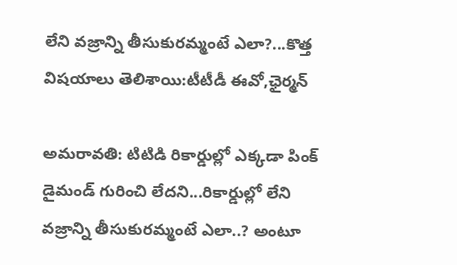లేని వజ్రాన్ని తీసుకురమ్మంటే ఎలా?...కొత్త విషయాలు తెలిశాయి:టీటీడీ ఈవో,ఛైర్మన్

అమరావతి: టిటిడి రికార్డుల్లో ఎక్కడా పింక్ డైమండ్ గురించి లేదని...రికార్డుల్లో లేని వజ్రాన్ని తీసుకురమ్మంటే ఎలా..? అంటూ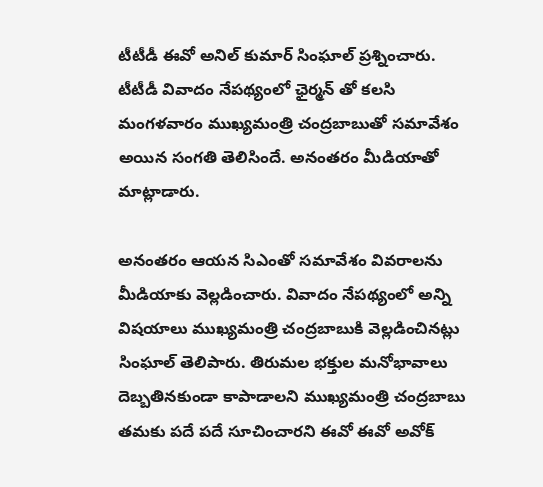టీటీడీ ఈవో అనిల్ కుమార్ సింఘాల్ ప్రశ్నించారు. టీటీడీ వివాదం నేపథ్యంలో ఛైర్మన్ తో కలసి మంగళవారం ముఖ్యమంత్రి చంద్రబాబుతో సమావేశం అయిన సంగతి తెలిసిందే. అనంతరం మీడియాతో మాట్లాడారు.

అనంతరం ఆయన సిఎంతో సమావేశం వివరాలను మీడియాకు వెల్లడించారు. వివాదం నేపథ్యంలో అన్ని విషయాలు ముఖ్యమంత్రి చంద్రబాబుకి వెల్లడించినట్లు సింఘాల్ తెలిపారు. తిరుమల భక్తుల మనోభావాలు దెబ్బతినకుండా కాపాడాలని ముఖ్యమంత్రి చంద్రబాబు తమకు పదే పదే సూచించారని ఈవో ఈవో అవోక్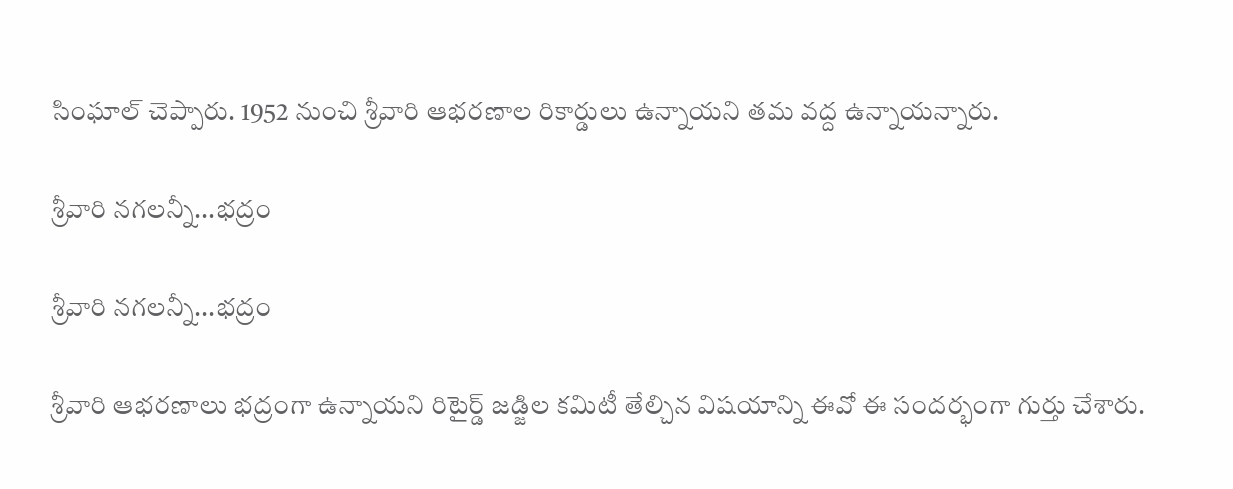సింఘాల్ చెప్పారు. 1952 నుంచి శ్రీవారి ఆభరణాల రికార్డులు ఉన్నాయని తమ వద్ద ఉన్నాయన్నారు.

శ్రీవారి నగలన్నీ...భద్రం

శ్రీవారి నగలన్నీ...భద్రం

శ్రీవారి ఆభరణాలు భద్రంగా ఉన్నాయని రిటైర్డ్ జడ్జిల కమిటీ తేల్చిన విషయాన్ని ఈవో ఈ సందర్భంగా గుర్తు చేశారు.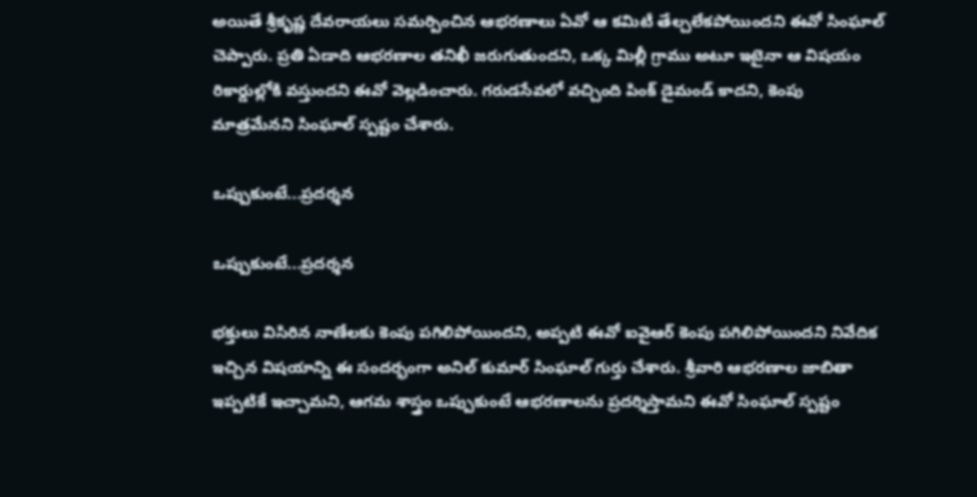అయితే శ్రీకృష్ణ దేవరాయలు సమర్పించిన ఆభరణాలు ఏవో ఆ కమిటీ తేల్చలేకపోయిందని ఈవో సింఘాల్ చెప్పారు. ప్రతి ఏడాది ఆభరణాల తనిఖీ జరుగుతుందని, ఒక్క మిల్లీ గ్రాము అటూ ఇటైనా ఆ విషయం రికార్డుల్లోకి వస్తుందని ఈవో వెల్లడించారు. గరుడసేవలో వచ్చింది పింక్‌ డైమండ్‌ కాదని, కెంపు మాత్రమేనని సింఘాల్ స్పష్టం చేశారు.

ఒప్పుకుంటే...ప్రదర్శన

ఒప్పుకుంటే...ప్రదర్శన

భక్తులు విసిరిన నాణేలకు కెంపు పగిలిపోయిందని, అప్పటి ఈవో ఐవైఆర్‌ కెంపు పగిలిపోయిందని నివేదిక ఇచ్చిన విషయాన్ని ఈ సందర్భంగా అనిల్ కుమార్ సింఘాల్ గుర్తు చేశారు. శ్రీవారి ఆభరణాల జాబితా ఇప్పటికే ఇచ్చామని, ఆగమ శాస్త్రం ఒప్పుకుంటే ఆభరణాలను ప్రదర్శిస్తామని ఈవో సింఘాల్ స్పష్టం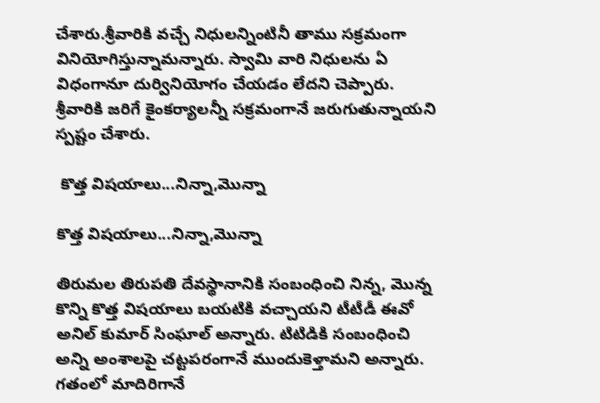చేశారు.శ్రీవారికి వచ్చే నిధులన్నింటినీ తాము సక్రమంగా వినియోగిస్తున్నామన్నారు. స్వామి వారి నిధులను ఏ విధంగానూ దుర్వినియోగం చేయడం లేదని చెప్పారు. శ్రీవారికి జరిగే కైంకర్యాలన్నీ సక్రమంగానే జరుగుతున్నాయని స్పష్టం చేశారు.

 కొత్త విషయాలు...నిన్నా,మొన్నా

కొత్త విషయాలు...నిన్నా,మొన్నా

తిరుమల తిరుపతి దేవస్థానానికి సంబంధించి నిన్న, మొన్న కొన్ని కొత్త విషయాలు బయటికి వచ్చాయని టీటీడీ ఈవో అనిల్ కుమార్ సింఘాల్‌ అన్నారు. టిటిడికి సంబంధించి అన్ని అంశాలపై చట్టపరంగానే ముందుకెళ్తామని అన్నారు. గతంలో మాదిరిగానే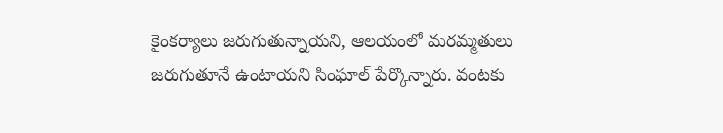కైంకర్యాలు జరుగుతున్నాయని, ఆలయంలో మరమ్మతులు జరుగుతూనే ఉంటాయని సింఘాల్ పేర్కొన్నారు. వంటకు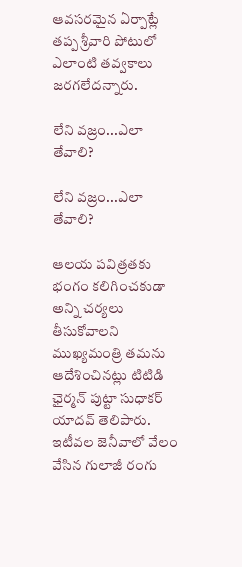ఆవసరమైన ఏర్పాట్లే తప్ప శ్రీవారి పోటులో ఎలాంటి తవ్వకాలు జరగలేదన్నారు.

లేని వజ్రం...ఎలా తేవాలి?

లేని వజ్రం...ఎలా తేవాలి?

ఆలయ పవిత్రతకు భంగం కలిగించకుడా అన్ని చర్యలు తీసుకోవాలని ముఖ్యమంత్రి తమను ఆదేశించినట్లు టిటిడి ఛైర్మన్ పుట్టా సుధాకర్ యాదవ్ తెలిపారు. ఇటీవల జెనీవాలో వేలం వేసిన గులాజీ రంగు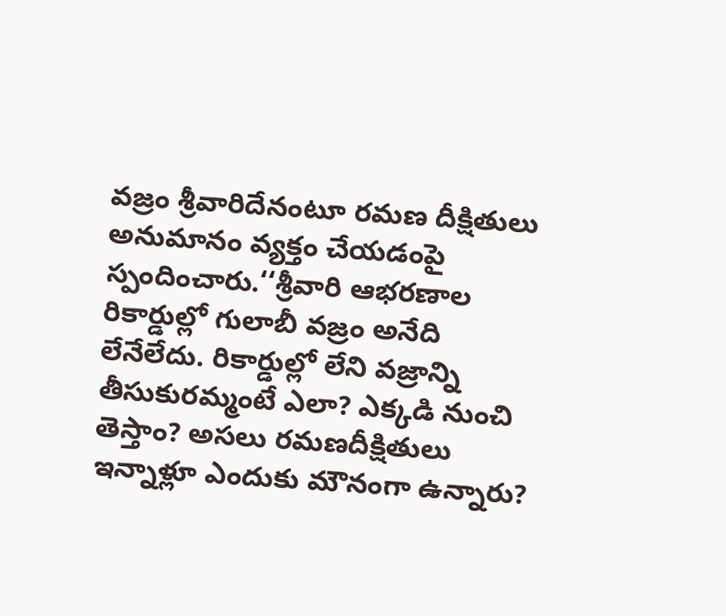వజ్రం శ్రీవారిదేనంటూ రమణ దీక్షితులు అనుమానం వ్యక్తం చేయడంపై స్పందించారు.‘‘శ్రీవారి ఆభరణాల రికార్డుల్లో గులాబీ వజ్రం అనేది లేనేలేదు. రికార్డుల్లో లేని వజ్రాన్ని తీసుకురమ్మంటే ఎలా? ఎక్కడి నుంచి తెస్తాం? అసలు రమణదీక్షితులు ఇన్నాళ్లూ ఎందుకు మౌనంగా ఉన్నారు?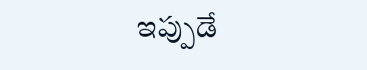ఇప్పుడే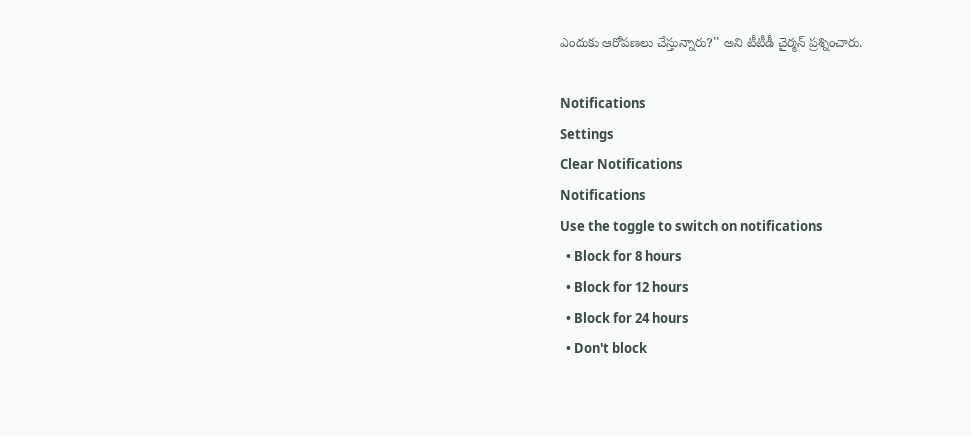ఎందుకు ఆరోపణలు చేస్తున్నారు?'' అని టీటీడీ చైర్మన్‌ ప్రశ్నించారు.

Notifications
Settings
Clear Notifications
Notifications
Use the toggle to switch on notifications
  • Block for 8 hours
  • Block for 12 hours
  • Block for 24 hours
  • Don't block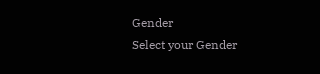Gender
Select your Gender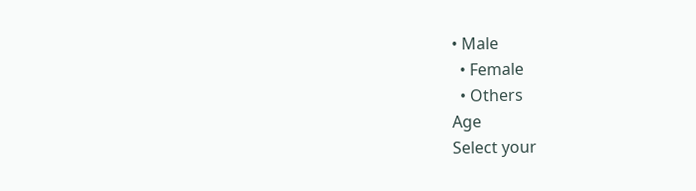• Male
  • Female
  • Others
Age
Select your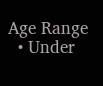Age Range
  • Under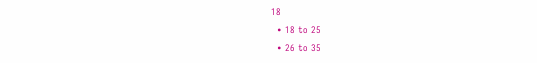18
  • 18 to 25
  • 26 to 35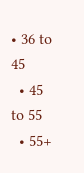• 36 to 45
  • 45 to 55
  • 55+